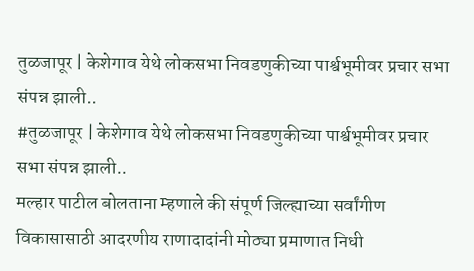तुळजापूर | केशेगाव येथे लोकसभा निवडणुकीच्या पार्श्वभूमीवर प्रचार सभा संपन्न झाली..
#तुळजापूर | केशेगाव येथे लोकसभा निवडणुकीच्या पार्श्वभूमीवर प्रचार सभा संपन्न झाली..
मल्हार पाटील बोलताना म्हणाले की संपूर्ण जिल्ह्याच्या सर्वांगीण विकासासाठी आदरणीय राणादादांनी मोठ्या प्रमाणात निधी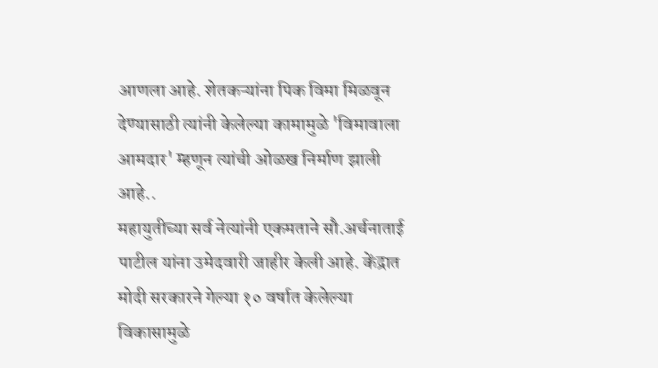आणला आहे. शेतकऱ्यांना पिक विमा मिळवून देण्यासाठी त्यांनी केलेल्या कामामुळे 'विमावाला आमदार' म्हणून त्यांची ओळख निर्माण झाली आहे..
महायुतीच्या सर्व नेत्यांनी एकमताने सौ.अर्चनाताई पाटील यांना उमेदवारी जाहीर केली आहे. केंद्रात मोदी सरकारने गेल्या १० वर्षात केलेल्या विकासामुळे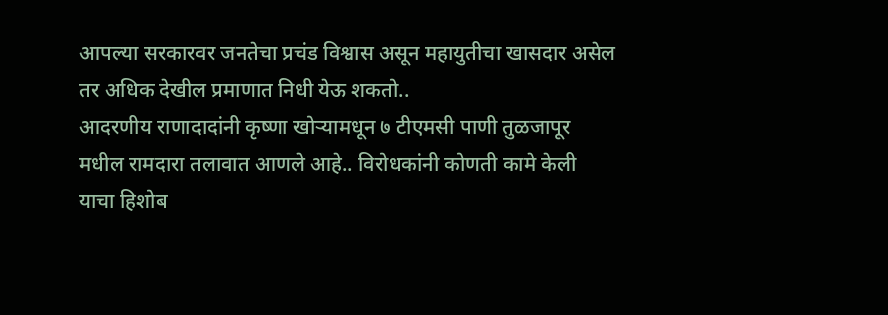आपल्या सरकारवर जनतेचा प्रचंड विश्वास असून महायुतीचा खासदार असेल तर अधिक देखील प्रमाणात निधी येऊ शकतो..
आदरणीय राणादादांनी कृष्णा खोऱ्यामधून ७ टीएमसी पाणी तुळजापूर मधील रामदारा तलावात आणले आहे.. विरोधकांनी कोणती कामे केली याचा हिशोब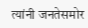त्यांनी जनतेसमोर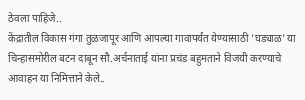ठेवला पाहिजे..
केंद्रातील विकास गंगा तुळजापूर आणि आपल्या गावापर्यंत येण्यासाठी 'घड्याळ' या चिन्हासमोरील बटन दाबून सौ.अर्चनाताई यांना प्रचंड बहुमताने विजयी करण्याचे आवाहन या निमित्ताने केले..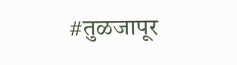#तुळजापूर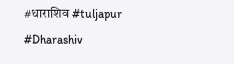#धाराशिव #tuljapur #Dharashiv